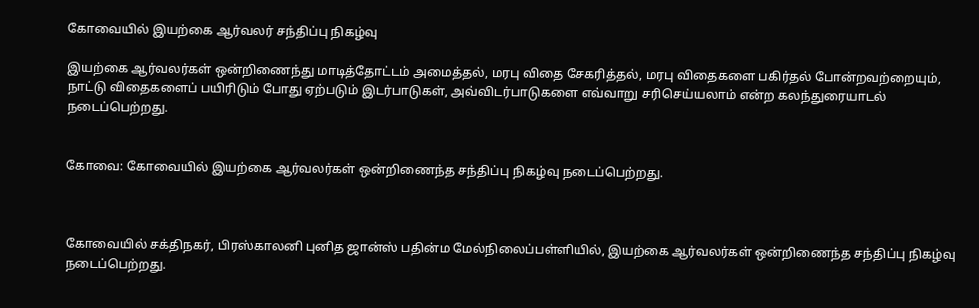கோவையில் இயற்கை ஆர்வலர் சந்திப்பு நிகழ்வு

இயற்கை ஆர்வலர்கள் ஒன்றிணைந்து மாடித்தோட்டம் அமைத்தல், மரபு விதை சேகரித்தல், மரபு விதைகளை பகிர்தல் போன்றவற்றையும், நாட்டு விதைகளைப் பயிரிடும் போது ஏற்படும் இடர்பாடுகள், அவ்விடர்பாடுகளை எவ்வாறு சரிசெய்யலாம் என்ற கலந்துரையாடல் நடைப்பெற்றது.


கோவை: கோவையில் இயற்கை ஆர்வலர்கள் ஒன்றிணைந்த சந்திப்பு நிகழ்வு நடைப்பெற்றது.



கோவையில் சக்திநகர், பிரஸ்காலனி புனித ஜான்ஸ் பதின்ம மேல்நிலைப்பள்ளியில், இயற்கை ஆர்வலர்கள் ஒன்றிணைந்த சந்திப்பு நிகழ்வு நடைப்பெற்றது.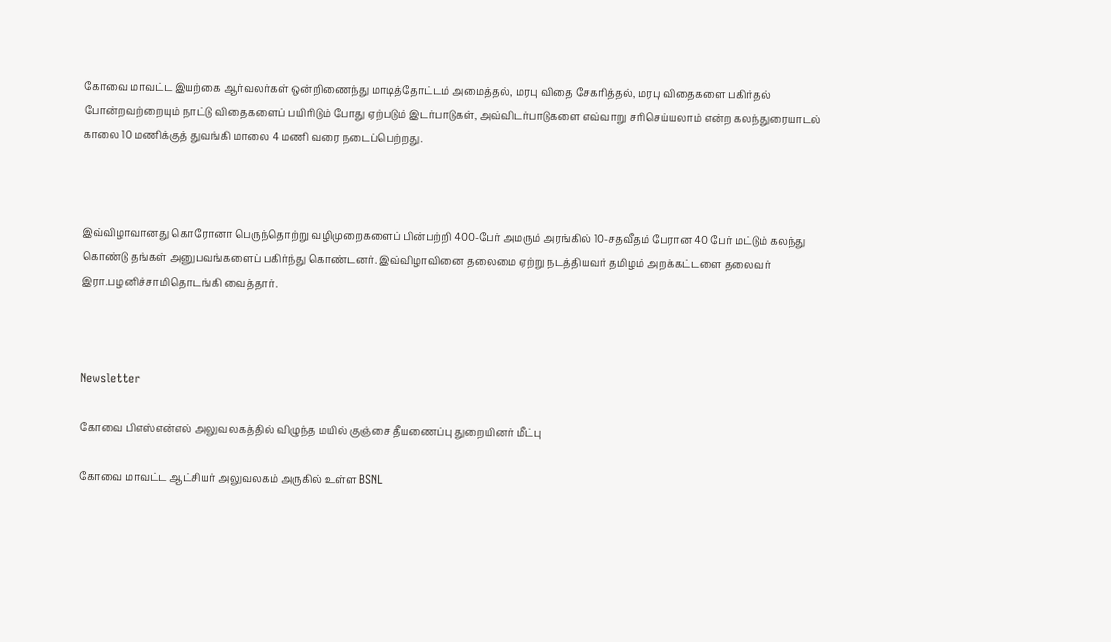கோவை மாவட்ட இயற்கை ஆர்வலர்கள் ஒன்றிணைந்து மாடித்தோட்டம் அமைத்தல், மரபு விதை சேகரித்தல், மரபு விதைகளை பகிர்தல் போன்றவற்றையும் நாட்டு விதைகளைப் பயிரிடும் போது ஏற்படும் இடர்பாடுகள், அவ்விடர்பாடுகளை எவ்வாறு சரிசெய்யலாம் என்ற கலந்துரையாடல் காலை 10 மணிக்குத் துவங்கி மாலை 4 மணி வரை நடைப்பெற்றது.



இவ்விழாவானது கொரோனா பெருந்தொற்று வழிமுறைகளைப் பின்பற்றி 400-பேர் அமரும் அரங்கில் 10-சதவீதம் பேரான 40 பேர் மட்டும் கலந்து கொண்டு தங்கள் அனுபவங்களைப் பகிர்ந்து கொண்டனர். இவ்விழாவினை தலைமை ஏற்று நடத்தியவர் தமிழம் அறக்கட்டளை தலைவர் இரா.பழனிச்சாமிதொடங்கி வைத்தார்.



Newsletter

கோவை பிஎஸ்என்எல் அலுவலகத்தில் விழுந்த மயில் குஞ்சை தீயணைப்பு துறையினர் மீட்பு

கோவை மாவட்ட ஆட்சியர் அலுவலகம் அருகில் உள்ள BSNL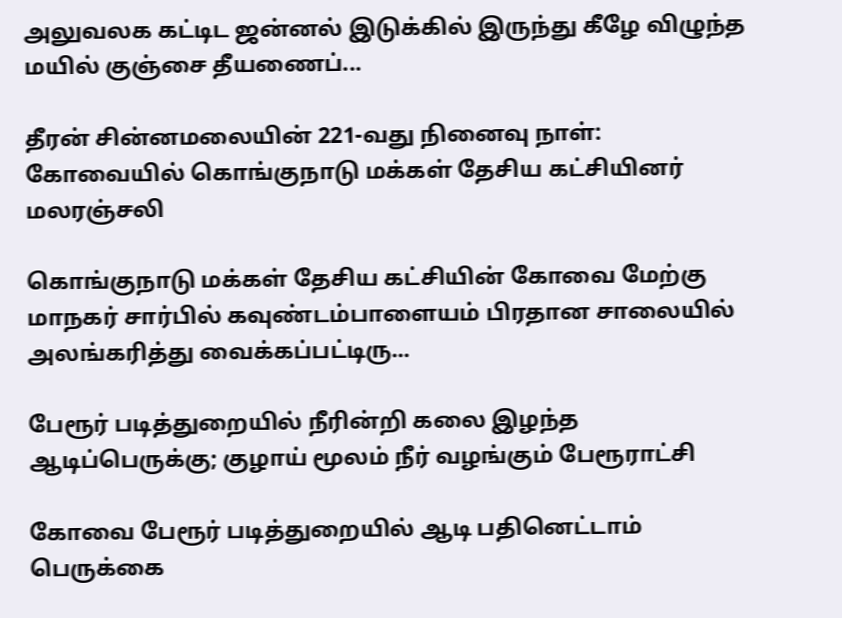அலுவலக கட்டிட ஜன்னல் இடுக்கில் இருந்து கீழே விழுந்த மயில் குஞ்சை தீயணைப்...

தீரன் சின்னமலையின் 221-வது நினைவு நாள்: கோவையில் கொங்குநாடு மக்கள் தேசிய கட்சியினர் மலரஞ்சலி

கொங்குநாடு மக்கள் தேசிய கட்சியின் கோவை மேற்கு மாநகர் சார்பில் கவுண்டம்பாளையம் பிரதான சாலையில் அலங்கரித்து வைக்கப்பட்டிரு...

பேரூர் படித்துறையில் நீரின்றி கலை இழந்த ஆடிப்பெருக்கு; குழாய் மூலம் நீர் வழங்கும் பேரூராட்சி

கோவை பேரூர் படித்துறையில் ஆடி பதினெட்டாம் பெருக்கை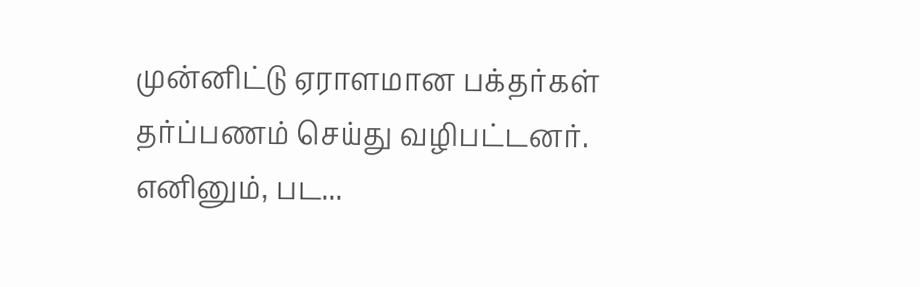முன்னிட்டு ஏராளமான பக்தர்கள் தர்ப்பணம் செய்து வழிபட்டனர். எனினும், பட...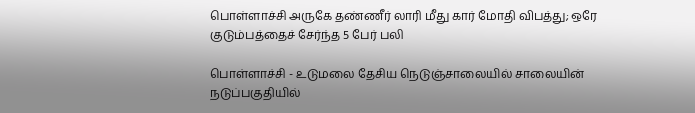பொள்ளாச்சி அருகே தண்ணீர் லாரி மீது கார் மோதி விபத்து; ஒரே குடும்பத்தைச் சேர்ந்த 5 பேர் பலி

பொள்ளாச்சி - உடுமலை தேசிய நெடுஞ்சாலையில் சாலையின் நடுப்பகுதியில்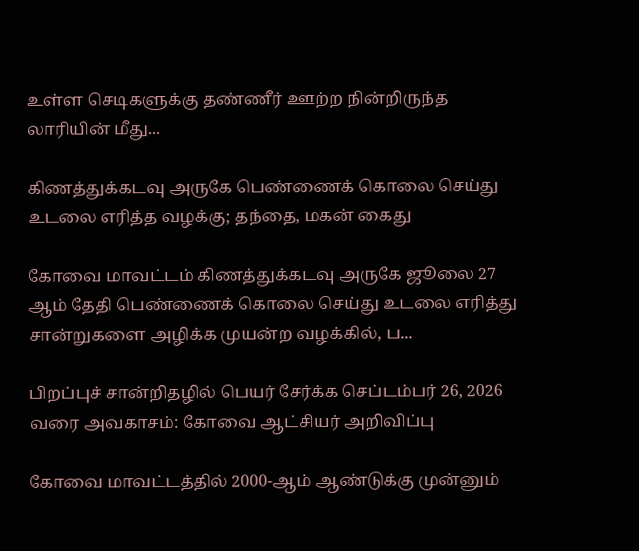உள்ள செடிகளுக்கு தண்ணீர் ஊற்ற நின்றிருந்த லாரியின் மீது...

கிணத்துக்கடவு அருகே பெண்ணைக் கொலை செய்து உடலை எரித்த வழக்கு; தந்தை, மகன் கைது

கோவை மாவட்டம் கிணத்துக்கடவு அருகே ஜூலை 27 ஆம் தேதி பெண்ணைக் கொலை செய்து உடலை எரித்து சான்றுகளை அழிக்க முயன்ற வழக்கில், ப...

பிறப்புச் சான்றிதழில் பெயர் சேர்க்க செப்டம்பர் 26, 2026 வரை அவகாசம்: கோவை ஆட்சியர் அறிவிப்பு

கோவை மாவட்டத்தில் 2000-ஆம் ஆண்டுக்கு முன்னும்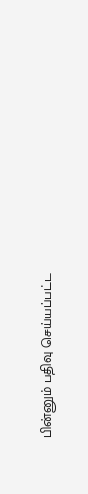பின்னும் பதிவு செய்யப்பட்ட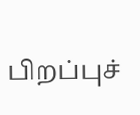பிறப்புச்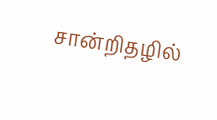சான்றிதழில்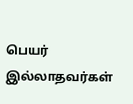பெயர் இல்லாதவர்கள்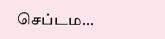செப்டம...